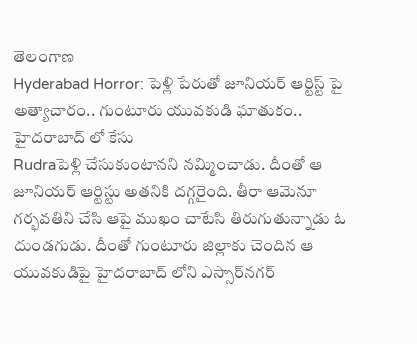తెలంగాణ
Hyderabad Horror: పెళ్లి పేరుతో జూనియర్ ఆర్టిస్ట్‌ పై అత్యాచారం.. గుంటూరు యువకుడి ఘాతుకం.. హైదరాబాద్ లో కేసు
Rudraపెళ్లి చేసుకుంటానని నమ్మించాడు. దీంతో ఆ జూనియర్ ఆర్టిస్టు అతనికి దగ్గరైంది. తీరా ఆమెనూ గర్భవతిని చేసి ఆపై ముఖం చాటేసి తిరుగుతున్నాడు ఓ దుండగుడు. దీంతో గుంటూరు జిల్లాకు చెందిన ఆ యువకుడిపై హైదరాబాద్ లోని ఎస్సార్‌నగర్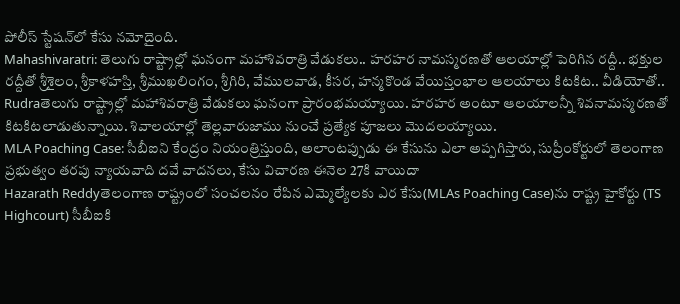పోలీస్ స్టేషన్‌లో కేసు నమోదైంది.
Mahashivaratri: తెలుగు రాష్ట్రాల్లో ఘనంగా మహాశివరాత్రి వేడుకలు.. హరహర నామస్మరణతో ఆలయాల్లో పెరిగిన రద్దీ.. భక్తుల రద్దీతో శ్రీశైలం, శ్రీకాళహస్తి, శ్రీముఖలింగం, శ్రీగిరి, వేములవాడ, కీసర, హన్మకొండ వేయిస్తంభాల ఆలయాలు కిటకిట.. వీడియోతో..
Rudraతెలుగు రాష్ట్రాల్లో మహాశివరాత్రి వేడుకలు ఘనంగా ప్రారంభమయ్యాయి. హరహర అంటూ ఆలయాలన్నీ శివనామస్మరణతో కిటకిటలాడుతున్నాయి. శివాలయాల్లో తెల్లవారుజాము నుంచే ప్రత్యేక పూజలు మొదలయ్యాయి.
MLA Poaching Case: సీబీఐని కేంద్రం నియంత్రిస్తుంది, అలాంటప్పుడు ఈ కేసును ఎలా అప్పగిస్తారు, సుప్రీంకోర్టులో తెలంగాణ ప్రభుత్వం తరపు న్యాయవాది దవే వాదనలు, కేసు విచారణ ఈనెల 27కి వాయిదా
Hazarath Reddyతెలంగాణ రాష్ట్రంలో సంచలనం రేపిన ఎమ్మెల్యేలకు ఎర కేసు(MLAs Poaching Case)ను రాష్ట్ర హైకోర్టు (TS Highcourt) సీబీఐకి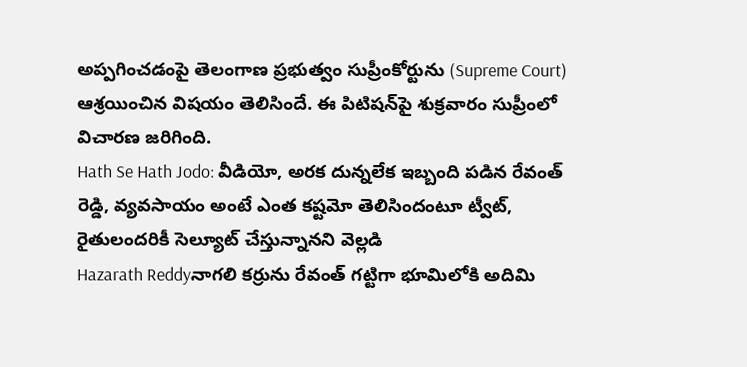అప్పగించడంపై తెలంగాణ ప్రభుత్వం సుప్రీంకోర్టును (Supreme Court) ఆశ్రయించిన విషయం తెలిసిందే. ఈ పిటిషన్‌పై శుక్రవారం సుప్రీంలో విచారణ జరిగింది.
Hath Se Hath Jodo: వీడియో, అరక దున్నలేక ఇబ్బంది పడిన రేవంత్ రెడ్డి, వ్యవసాయం అంటే ఎంత కష్టమో తెలిసిందంటూ ట్వీట్, రైతులందరికీ సెల్యూట్ చేస్తున్నానని వెల్లడి
Hazarath Reddyనాగలి కర్రును రేవంత్ గట్టిగా భూమిలోకి అదిమి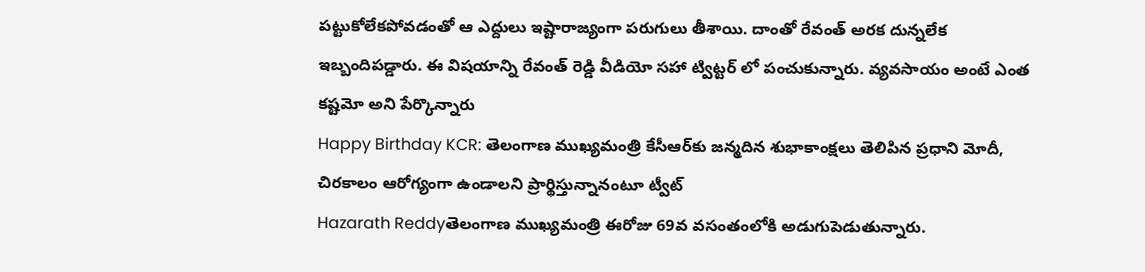పట్టుకోలేకపోవడంతో ఆ ఎద్దులు ఇష్టారాజ్యంగా పరుగులు తీశాయి. దాంతో రేవంత్ అరక దున్నలేక ఇబ్బందిపడ్డారు. ఈ విషయాన్ని రేవంత్ రెడ్డి వీడియో సహా ట్విట్టర్ లో పంచుకున్నారు. వ్యవసాయం అంటే ఎంత కష్టమో అని పేర్కొన్నారు
Happy Birthday KCR: తెలంగాణ ముఖ్యమంత్రి కేసీఆర్‌కు జన్మదిన శుభాకాంక్షలు తెలిపిన ప్రధాని మోదీ, చిరకాలం ఆరోగ్యంగా ఉండాలని ప్రార్థిస్తున్నానంటూ ట్వీట్
Hazarath Reddyతెలంగాణ ముఖ్యమంత్రి ఈరోజు 69వ వసంతంలోకి అడుగుపెడుతున్నారు.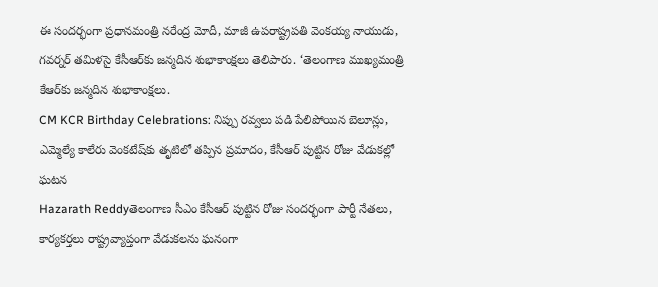ఈ సందర్భంగా ప్రధానమంత్రి నరేంద్ర మోదీ, మాజీ ఉపరాష్ట్రపతి వెంకయ్య నాయుడు, గవర్నర్ తమిళసై కేసీఆర్‌కు జన్మదిన శుభాకాంక్షలు తెలిపారు. ‘తెలంగాణ ముఖ్యమంత్రి కేఆర్‌కు జన్మదిన శుభాకాంక్షలు.
CM KCR Birthday Celebrations: నిప్పు రవ్వలు పడి పేలిపోయిన బెలూన్లు, ఎమ్మెల్యే కాలేరు వెంకటేష్‌కు తృటిలో తప్పిన ప్రమాదం, కేసీఆర్‌ పుట్టిన రోజు వేడుకల్లో ఘటన
Hazarath Reddyతెలంగాణ సీఎం కేసీఆర్‌ పుట్టిన రోజు సందర్భంగా పార్టీ నేతలు, కార్యకర్తలు రాష్ట్రవ్యాప్తంగా వేడుకలను ఘనంగా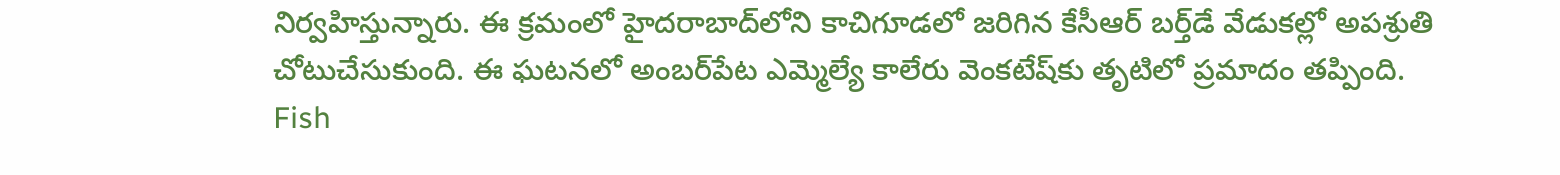నిర్వహిస్తున్నారు. ఈ క్రమంలో హైదరాబాద్‌లోని కాచిగూడలో జరిగిన కేసీఆర్‌ బర్త్‌డే వేడుకల్లో అపశ్రుతి చోటుచేసుకుంది. ఈ ఘటనలో అంబర్‌పేట ఎమ్మెల్యే కాలేరు వెంకటేష్‌కు తృటిలో ప్రమాదం తప్పింది.
Fish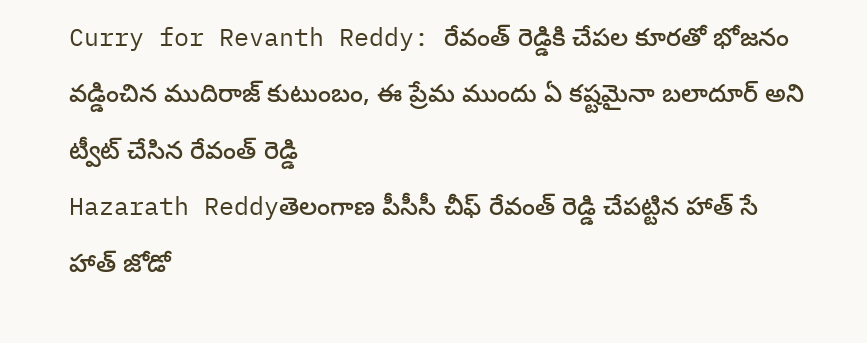Curry for Revanth Reddy: రేవంత్ రెడ్డి‌కి చేపల కూరతో భోజనం వడ్డించిన ముదిరాజ్ కుటుంబం, ఈ ప్రేమ ముందు ఏ కష్టమైనా బలాదూర్ అని ట్వీట్ చేసిన రేవంత్ రెడ్డి
Hazarath Reddyతెలంగాణ పీసీసీ చీఫ్ రేవంత్ రెడ్డి చేపట్టిన హాత్ సే హాత్ జోడో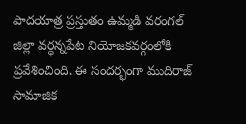పాదయాత్ర ప్రస్తుతం ఉమ్మడి వరంగల్ జిల్లా వర్ధన్నపేట నియోజకవర్గంలోకి ప్రవేశించింది. ఈ సందర్భంగా ముదిరాజ్ సామాజిక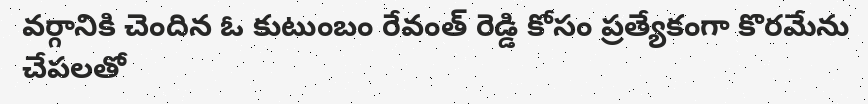వర్గానికి చెందిన ఓ కుటుంబం రేవంత్ రెడ్డి కోసం ప్రత్యేకంగా కొరమేను చేపలతో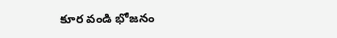కూర వండి భోజనం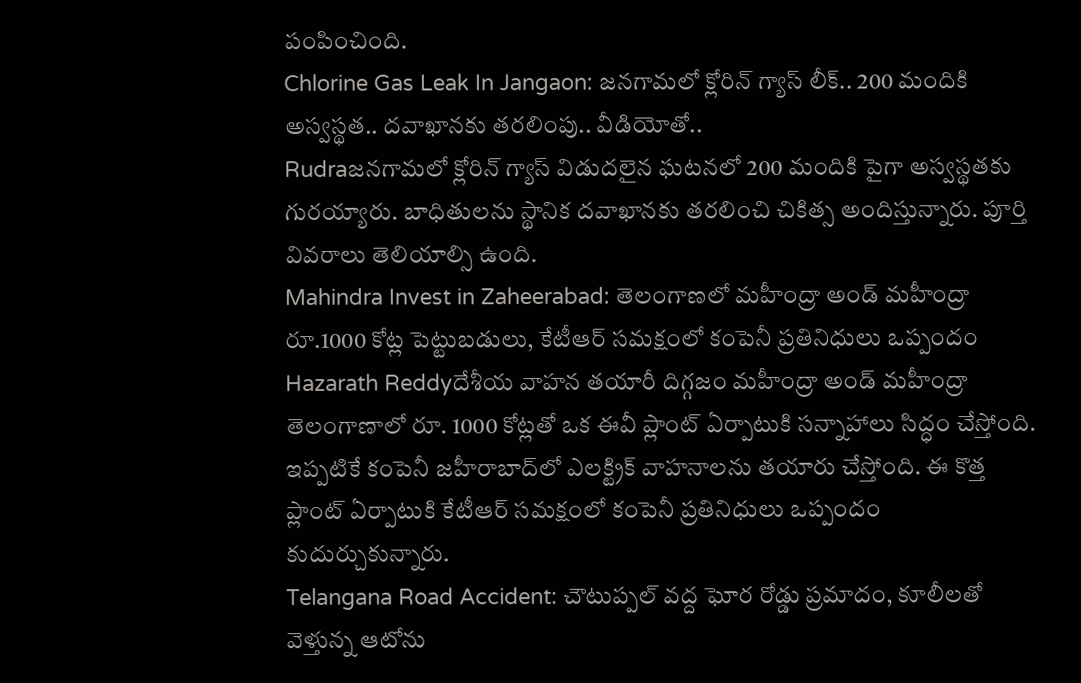పంపించింది.
Chlorine Gas Leak In Jangaon: జనగామలో క్లోరిన్ గ్యాస్ లీక్.. 200 మందికి అస్వస్థత.. దవాఖానకు తరలింపు.. వీడియోతో..
Rudraజనగామలో క్లోరిన్ గ్యాస్ విడుదలైన ఘటనలో 200 మందికి పైగా అస్వస్థతకు గురయ్యారు. బాధితులను స్థానిక దవాఖానకు తరలించి చికిత్స అందిస్తున్నారు. పూర్తి వివరాలు తెలియాల్సి ఉంది.
Mahindra Invest in Zaheerabad: తెలంగాణలో మహీంద్రా అండ్ మహీంద్రా రూ.1000 కోట్ల పెట్టుబడులు, కేటీఆర్ సమక్షంలో కంపెనీ ప్రతినిధులు ఒప్పందం
Hazarath Reddyదేశీయ వాహన తయారీ దిగ్గజం మహీంద్రా అండ్ మహీంద్రా తెలంగాణాలో రూ. 1000 కోట్లతో ఒక ఈవీ ప్లాంట్ ఏర్పాటుకి సన్నాహాలు సిద్ధం చేస్తోంది. ఇప్పటికే కంపెనీ జహీరాబాద్‌లో ఎలక్ట్రిక్ వాహనాలను తయారు చేస్తోంది. ఈ కొత్త ప్లాంట్ ఏర్పాటుకి కేటీఆర్ సమక్షంలో కంపెనీ ప్రతినిధులు ఒప్పందం కుదుర్చుకున్నారు.
Telangana Road Accident: చౌటుప్పల్ వద్ద ఘోర రోడ్డు ప్రమాదం, కూలీలతో వెళ్తున్న ఆటోను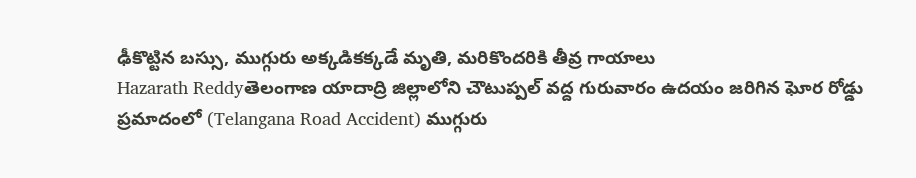ఢీకొట్టిన బస్సు, ముగ్గురు అక్కడికక్కడే మృతి, మరికొందరికి తీవ్ర గాయాలు
Hazarath Reddyతెలంగాణ యాదాద్రి జిల్లాలోని చౌటుప్పల్ వద్ద గురువారం ఉదయం జరిగిన ఘోర రోడ్డు ప్రమాదంలో (Telangana Road Accident) ముగ్గురు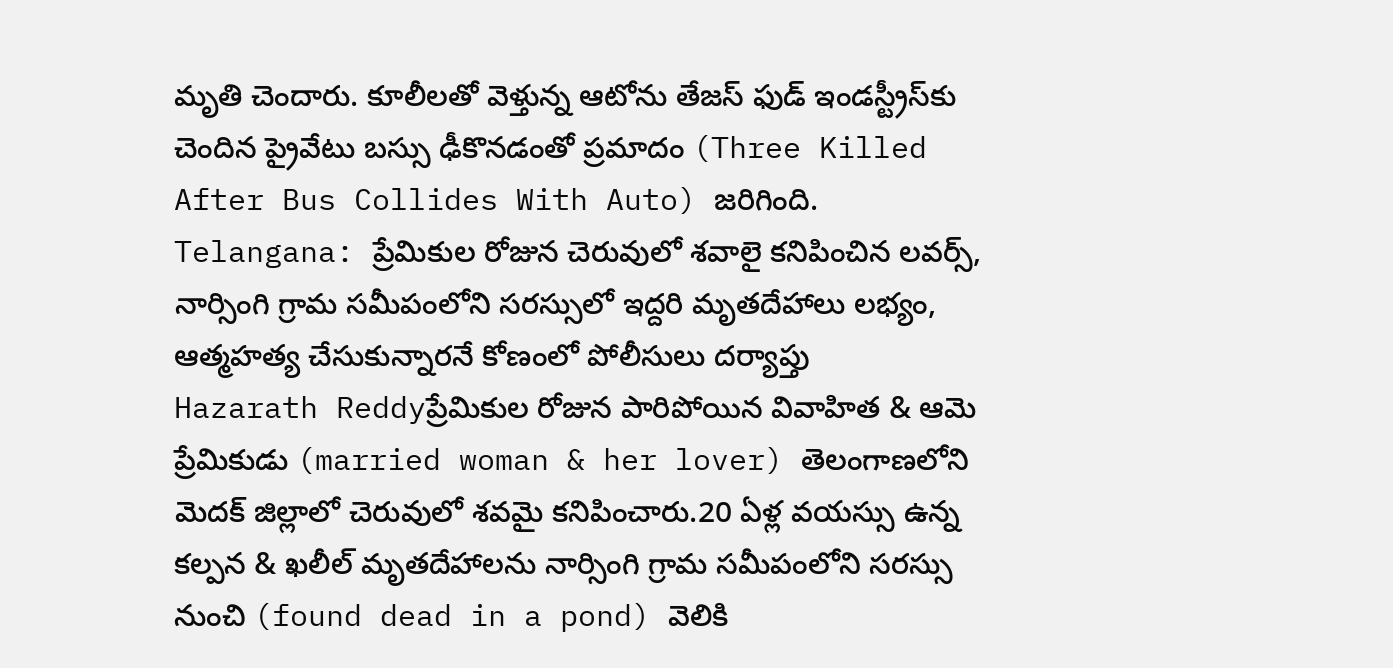మృతి చెందారు. కూలీలతో వెళ్తున్న ఆటోను తేజస్ ఫుడ్ ఇండస్ట్రీస్‌కు చెందిన ప్రైవేటు బస్సు ఢీకొనడంతో ప్రమాదం (Three Killed After Bus Collides With Auto) జరిగింది.
Telangana: ప్రేమికుల రోజున చెరువులో శవాలై కనిపించిన లవర్స్, నార్సింగి గ్రామ సమీపంలోని సరస్సులో ఇద్దరి మృతదేహాలు లభ్యం, ఆత్మహత్య చేసుకున్నారనే కోణంలో పోలీసులు దర్యాప్తు
Hazarath Reddyప్రేమికుల రోజున పారిపోయిన వివాహిత & ఆమె ప్రేమికుడు (married woman & her lover) తెలంగాణలోని మెదక్ జిల్లాలో చెరువులో శవమై కనిపించారు.20 ఏళ్ల వయస్సు ఉన్న కల్పన & ఖలీల్ మృతదేహాలను నార్సింగి గ్రామ సమీపంలోని సరస్సు నుంచి (found dead in a pond) వెలికి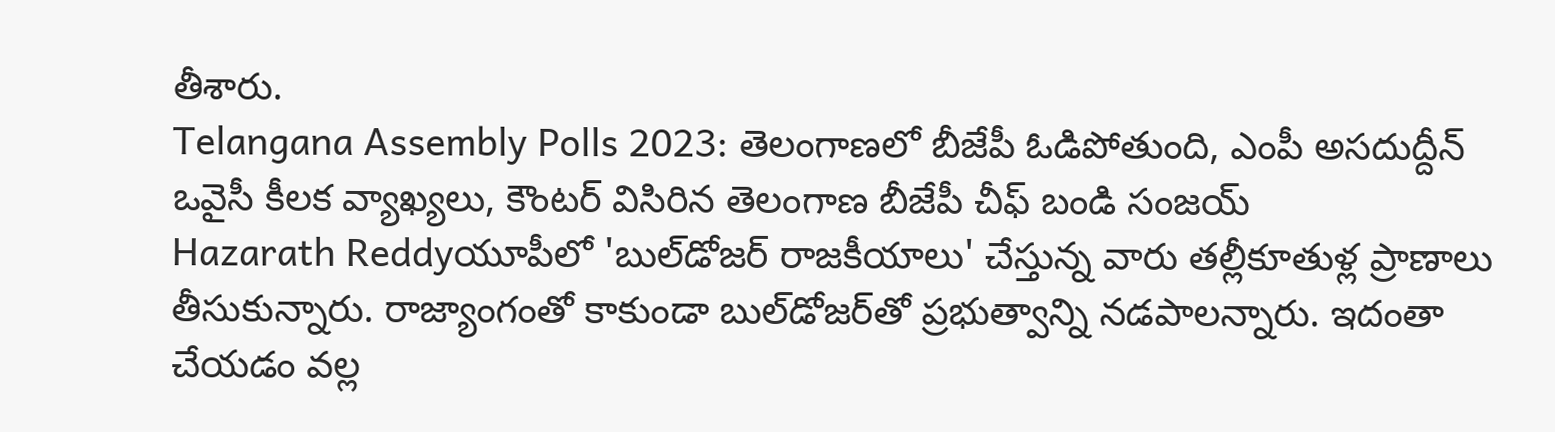తీశారు.
Telangana Assembly Polls 2023: తెలంగాణలో బీజేపీ ఓడిపోతుంది, ఎంపీ అసదుద్దీన్ ఒవైసీ కీలక వ్యాఖ్యలు, కౌంటర్ విసిరిన తెలంగాణ బీజేపీ చీఫ్ బండి సంజయ్
Hazarath Reddyయూపీలో 'బుల్‌డోజర్‌ రాజకీయాలు' చేస్తున్న వారు తల్లీకూతుళ్ల ప్రాణాలు తీసుకున్నారు. రాజ్యాంగంతో కాకుండా బుల్‌డోజర్‌తో ప్రభుత్వాన్ని నడపాలన్నారు. ఇదంతా చేయడం వల్ల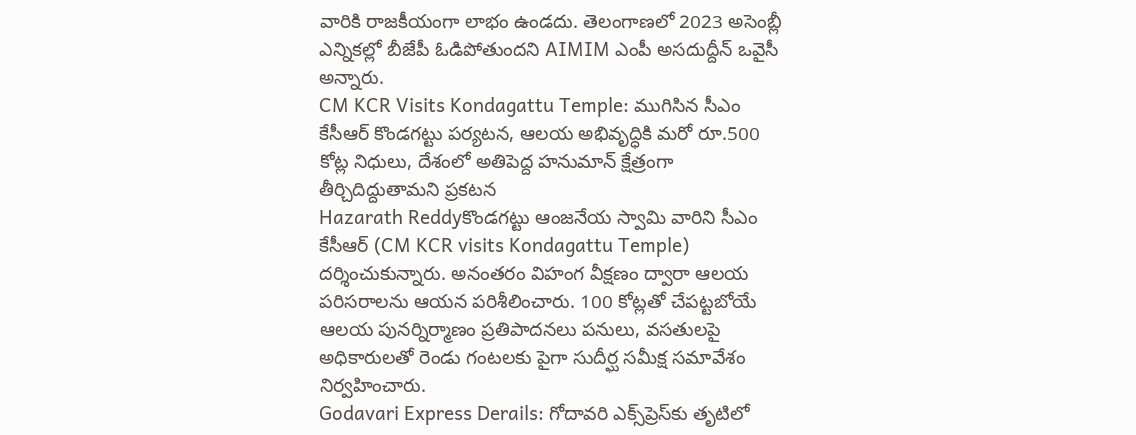వారికి రాజకీయంగా లాభం ఉండదు. తెలంగాణలో 2023 అసెంబ్లీ ఎన్నికల్లో బీజేపీ ఓడిపోతుందని AIMIM ఎంపీ అసదుద్దీన్ ఒవైసీ అన్నారు.
CM KCR Visits Kondagattu Temple: ముగిసిన సీఎం కేసీఆర్‌ కొండగట్టు పర్యటన, ఆలయ అభివృద్ధికి మరో రూ.500 కోట్ల నిధులు, దేశంలో అతిపెద్ద హనుమాన్‌ క్షేత్రంగా తీర్చిదిద్దుతామని ప్రకటన
Hazarath Reddyకొండగట్టు ఆంజనేయ స్వామి వారిని సీఎం కేసీఆర్‌ (CM KCR visits Kondagattu Temple) దర్శించుకున్నారు. అనంతరం విహంగ వీక్షణం ద్వారా ఆలయ పరిసరాలను ఆయన పరిశీలించారు. 100 కోట్లతో చేపట్టబోయే ఆలయ పునర్నిర్మాణం ప్రతిపాదనలు పనులు, వసతులపై అధికారులతో రెండు గంటలకు పైగా సుదీర్ఘ సమీక్ష సమావేశం నిర్వహించారు.
Godavari Express Derails: గోదావరి ఎక్స్‌ప్రెస్‌‌కు తృటిలో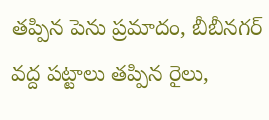తప్పిన పెను ప్రమాదం, బీబీనగర్‌ వద్ద పట్టాలు తప్పిన రైలు,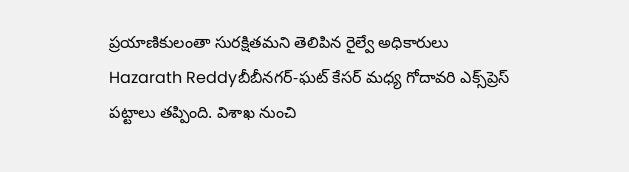ప్రయాణికులంతా సురక్షితమని తెలిపిన రైల్వే అధికారులు
Hazarath Reddyబీబీనగర్‌-ఘట్ కేసర్ మధ్య గోదావరి ఎక్స్‌ప్రెస్‌ పట్టాలు తప్పింది. విశాఖ నుంచి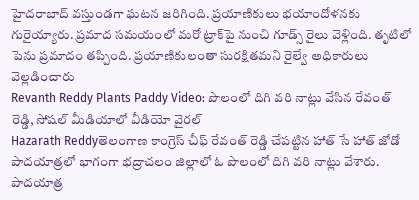హైదరాబాద్‌ వస్తుండగా ఘటన జరిగింది. ప్రయాణికులు భయాందోళనకు గురైయ్యారు. ప్రమాద సమయంలో మరో ట్రాక్‌పై నుంచి గూడ్స్‌ రైలు వెళ్లింది. తృటిలో పెను ప్రమాదం తప్పింది. ప్రయాణికులంతా సురక్షితమని రైల్వే అధికారులు వెల్లడించారు
Revanth Reddy Plants Paddy Video: పొలంలో దిగి వరి నాట్లు వేసిన రేవంత్ రెడ్డి, సోషల్ మీడియాలో వీడియో వైరల్
Hazarath Reddyతెలంగాణ కాంగ్రెస్ చీఫ్ రేవంత్ రెడ్డి చేపట్టిన హాత్ సే హాత్ జోడో పాదయాత్రలో భాగంగా భద్రాచలం జిల్లాలో ఓ పొలంలో దిగి వరి నాట్లు వేశారు. పాదయాత్ర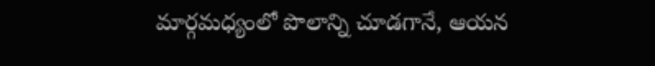మార్గమధ్యంలో పొలాన్ని చూడగానే, ఆయన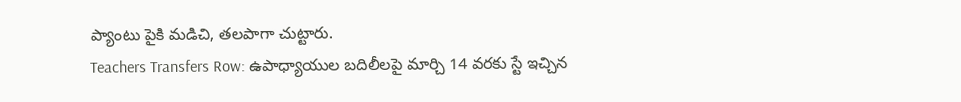ప్యాంటు పైకి మడిచి, తలపాగా చుట్టారు.
Teachers Transfers Row: ఉపాధ్యాయుల బదిలీలపై మార్చి 14 వరకు స్టే ఇచ్చిన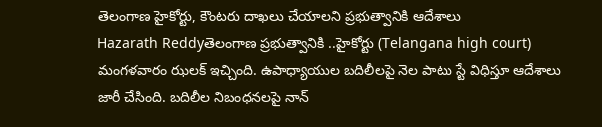తెలంగాణ హైకోర్టు, కౌంటరు దాఖలు చేయాలని ప్రభుత్వానికి ఆదేశాలు
Hazarath Reddyతెలంగాణ ప్రభుత్వానికి ..హైకోర్టు (Telangana high court) మంగళవారం ఝలక్‌ ఇచ్చింది. ఉపాధ్యాయుల బదిలీలపై నెల పాటు స్టే విధిస్తూ ఆదేశాలు జారీ చేసింది. బదిలీల నిబంధనలపై నాన్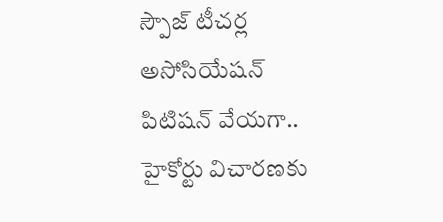స్పౌజ్ టీచర్ల అసోసియేషన్ పిటిషన్‌ వేయగా.. హైకోర్టు విచారణకు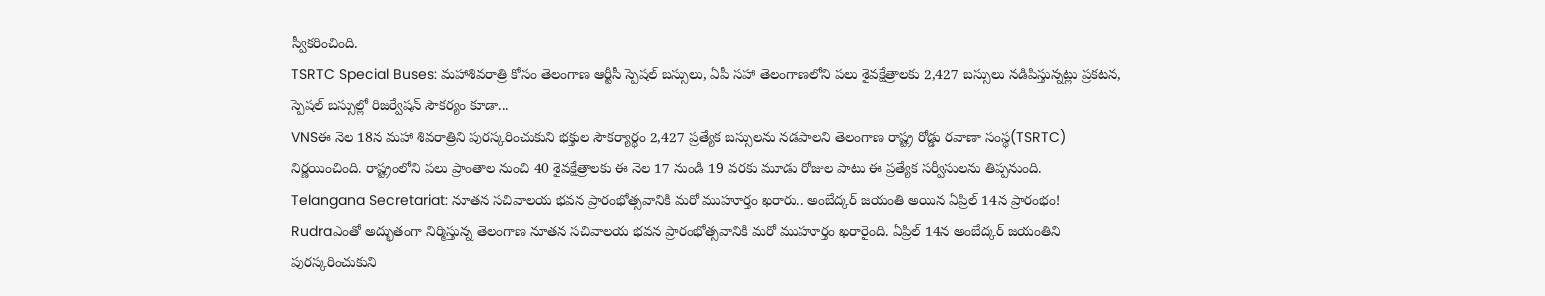స్వీకరించింది.
TSRTC Special Buses: మహాశివరాత్రి కోసం తెలంగాణ ఆర్టీసీ స్పెషల్ బస్సులు, ఏపీ సహా తెలంగాణలోని పలు శైవక్షేత్రాలకు 2,427 బస్సులు నడిపిస్తున్నట్లు ప్రకటన, స్పెషల్ బస్సుల్లో రిజర్వేషన్ సౌకర్యం కూడా...
VNSఈ నెల 18న మహా శివరాత్రిని పురస్కరించుకుని భక్తుల సౌకర్యార్థం 2,427 ప్రత్యేక బస్సులను నడపాలని తెలంగాణ రాష్ట్ర రోడ్డు రవాణా సంస్థ(TSRTC) నిర్ణయించింది. రాష్ట్రంలోని పలు ప్రాంతాల నుంచి 40 శైవక్షేత్రాలకు ఈ నెల 17 నుండి 19 వరకు మూడు రోజుల పాటు ఈ ప్రత్యేక సర్వీసులను తిప్పనుంది.
Telangana Secretariat: నూతన సచివాలయ భవన ప్రారంభోత్సవానికి మరో ముహూర్తం ఖరారు.. అంబేద్కర్ జయంతి అయిన ఏప్రిల్ 14న ప్రారంభం!
Rudraఎంతో అద్భుతంగా నిర్మిస్తున్న తెలంగాణ నూతన సచివాలయ భవన ప్రారంభోత్సవానికి మరో ముహూర్తం ఖరారైంది. ఏప్రిల్ 14న అంబేద్కర్ జయంతిని పురస్కరించుకుని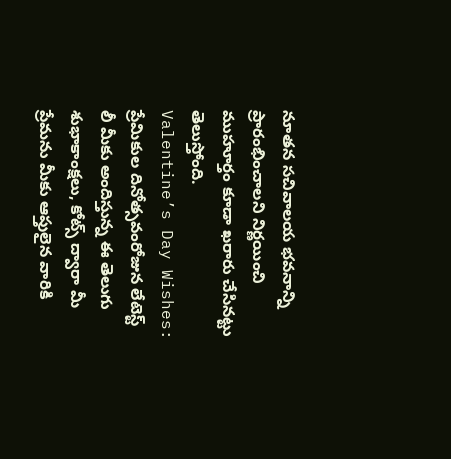నూతన సచివాలయ భవనాన్ని ప్రారంభించాలని నిర్ణయించి ముహూర్తం కూడా ఖరారు చేసినట్టు తెలుస్తోంది.
Valentine’s Day Wishes: ప్రేమికుల దినోత్సవంరోజున లేటెస్ట్ లీ మీకు అందిస్తున్న ఈ తెలుగు శుభాకాంక్షలు, కోట్స్ ద్వారా మీ ప్రేమను మీకు ఆప్తులైన వారికి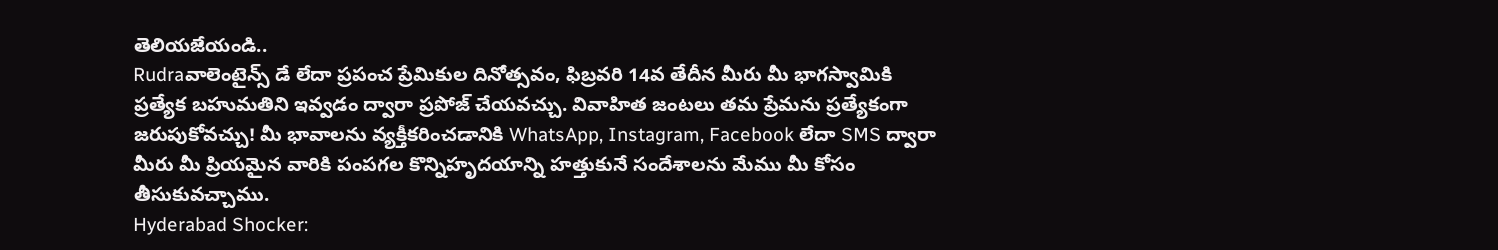తెలియజేయండి..
Rudraవాలెంటైన్స్ డే లేదా ప్రపంచ ప్రేమికుల దినోత్సవం, ఫిబ్రవరి 14వ తేదీన మీరు మీ భాగస్వామికి ప్రత్యేక బహుమతిని ఇవ్వడం ద్వారా ప్రపోజ్ చేయవచ్చు. వివాహిత జంటలు తమ ప్రేమను ప్రత్యేకంగా జరుపుకోవచ్చు! మీ భావాలను వ్యక్తీకరించడానికి WhatsApp, Instagram, Facebook లేదా SMS ద్వారా మీరు మీ ప్రియమైన వారికి పంపగల కొన్నిహృదయాన్ని హత్తుకునే సందేశాలను మేము మీ కోసం తీసుకువచ్చాము.
Hyderabad Shocker: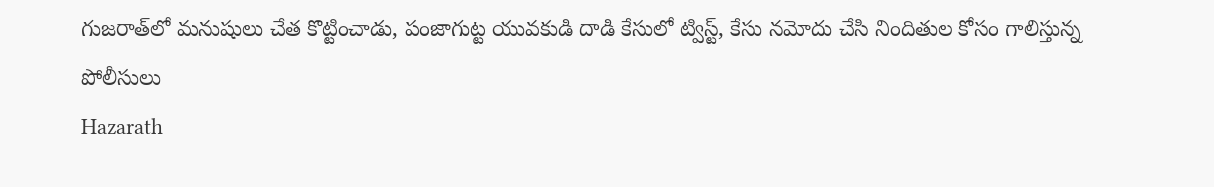గుజరాత్‌లో మనుషులు చేత కొట్టించాడు, పంజాగుట్ట యువకుడి దాడి కేసులో ట్విస్ట్, కేసు నమోదు చేసి నిందితుల కోసం గాలిస్తున్న పోలీసులు
Hazarath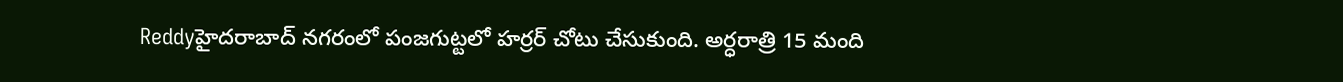Reddyహైదరాబాద్ నగరంలో పంజగుట్టలో హర్రర్ చోటు చేసుకుంది. అర్ధరాత్రి 15 మంది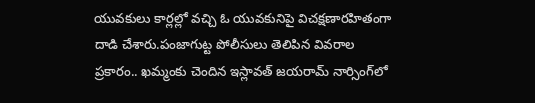యువకులు కార్లల్లో వచ్చి ఓ యువకునిపై విచక్షణారహితంగా దాడి చేశారు.పంజాగుట్ట పోలీసులు తెలిపిన వివరాల ప్రకారం.. ఖమ్మంకు చెందిన ఇస్లావత్‌ జయరామ్‌ నార్సింగ్‌లో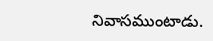నివాసముంటాడు.